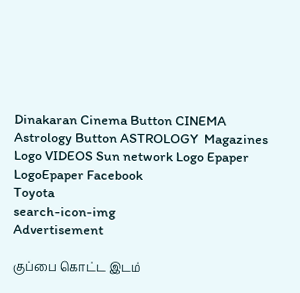Dinakaran Cinema Button CINEMA Astrology Button ASTROLOGY  Magazines Logo VIDEOS Sun network Logo Epaper LogoEpaper Facebook
Toyota
search-icon-img
Advertisement

குப்பை கொட்ட இடம்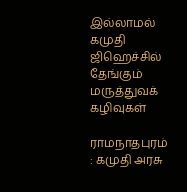இல்லாமல் கமுதி ஜிஹெச்சில் தேங்கும் மருத்துவக் கழிவுகள்

ராமநாதபுரம் : கமுதி அரசு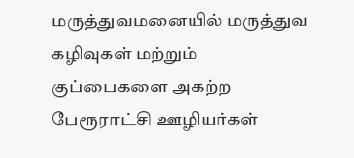மருத்துவமனையில் மருத்துவ கழிவுகள் மற்றும் குப்பைகளை அகற்ற பேரூராட்சி ஊழியர்கள்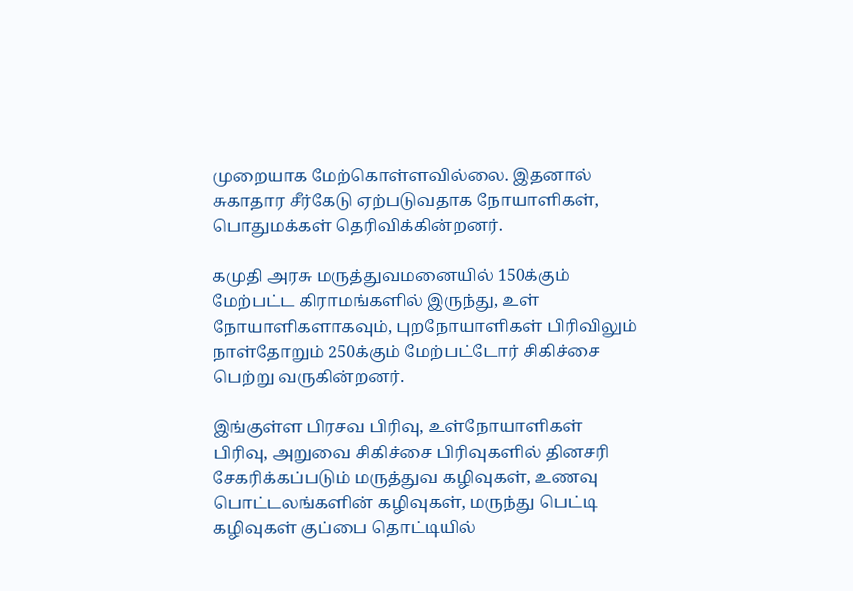முறையாக மேற்கொள்ளவில்லை. இதனால் சுகாதார சீர்கேடு ஏற்படுவதாக நோயாளிகள், பொதுமக்கள் தெரிவிக்கின்றனர்.

கமுதி அரசு மருத்துவமனையில் 150க்கும் மேற்பட்ட கிராமங்களில் இருந்து, உள் நோயாளிகளாகவும், புறநோயாளிகள் பிரிவிலும் நாள்தோறும் 250க்கும் மேற்பட்டோர் சிகிச்சை பெற்று வருகின்றனர்.

இங்குள்ள பிரசவ பிரிவு, உள்நோயாளிகள் பிரிவு, அறுவை சிகிச்சை பிரிவுகளில் தினசரி சேகரிக்கப்படும் மருத்துவ கழிவுகள், உணவு பொட்டலங்களின் கழிவுகள், மருந்து பெட்டி கழிவுகள் குப்பை தொட்டியில்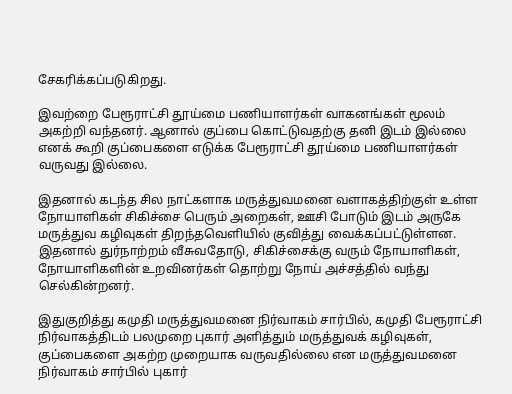சேகரிக்கப்படுகிறது.

இவற்றை பேரூராட்சி தூய்மை பணியாளர்கள் வாகனங்கள் மூலம் அகற்றி வந்தனர். ஆனால் குப்பை கொட்டுவதற்கு தனி இடம் இல்லை எனக் கூறி குப்பைகளை எடுக்க பேரூராட்சி தூய்மை பணியாளர்கள் வருவது இல்லை.

இதனால் கடந்த சில நாட்களாக மருத்துவமனை வளாகத்திற்குள் உள்ள நோயாளிகள் சிகிச்சை பெரும் அறைகள், ஊசி போடும் இடம் அருகே மருத்துவ கழிவுகள் திறந்தவெளியில் குவித்து வைக்கப்பட்டுள்ளன. இதனால் துர்நாற்றம் வீசுவதோடு, சிகிச்சைக்கு வரும் நோயாளிகள், நோயாளிகளின் உறவினர்கள் தொற்று நோய் அச்சத்தில் வந்து செல்கின்றனர்.

இதுகுறித்து கமுதி மருத்துவமனை நிர்வாகம் சார்பில், கமுதி பேரூராட்சி நிர்வாகத்திடம் பலமுறை புகார் அளித்தும் மருத்துவக் கழிவுகள், குப்பைகளை அகற்ற முறையாக வருவதில்லை என மருத்துவமனை நிர்வாகம் சார்பில் புகார்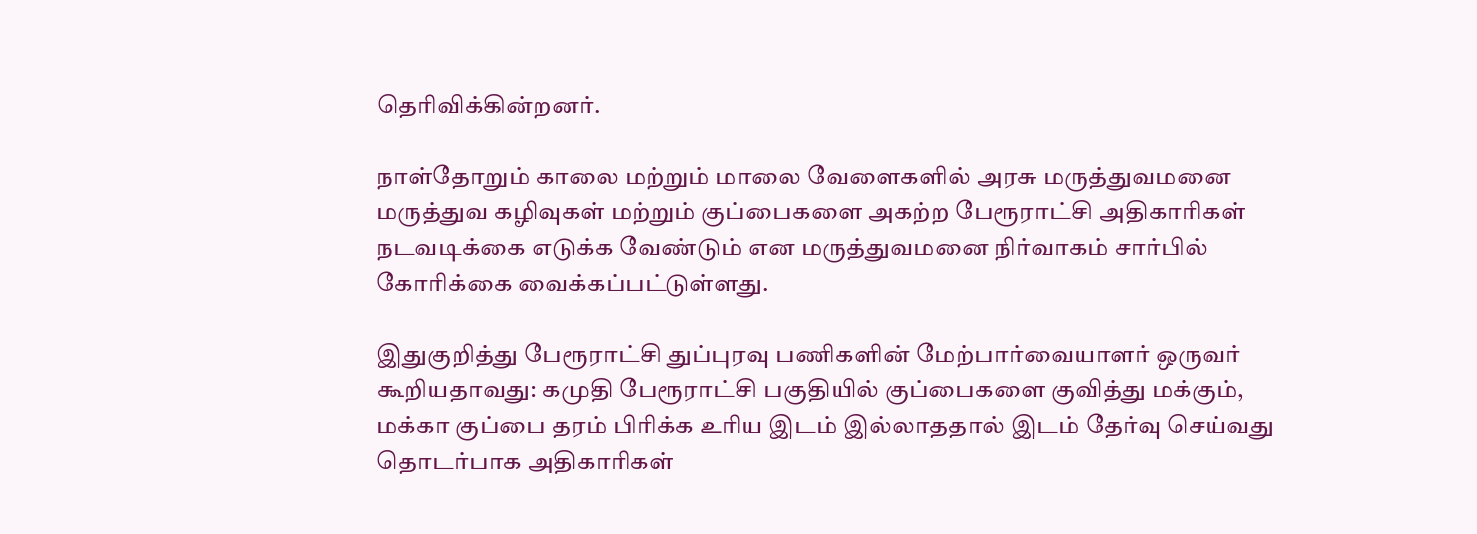தெரிவிக்கின்றனர்.

நாள்தோறும் காலை மற்றும் மாலை வேளைகளில் அரசு மருத்துவமனை மருத்துவ கழிவுகள் மற்றும் குப்பைகளை அகற்ற பேரூராட்சி அதிகாரிகள் நடவடிக்கை எடுக்க வேண்டும் என மருத்துவமனை நிர்வாகம் சார்பில் கோரிக்கை வைக்கப்பட்டுள்ளது.

இதுகுறித்து பேரூராட்சி துப்புரவு பணிகளின் மேற்பார்வையாளர் ஒருவர் கூறியதாவது: கமுதி பேரூராட்சி பகுதியில் குப்பைகளை குவித்து மக்கும், மக்கா குப்பை தரம் பிரிக்க உரிய இடம் இல்லாததால் இடம் தேர்வு செய்வது தொடர்பாக அதிகாரிகள்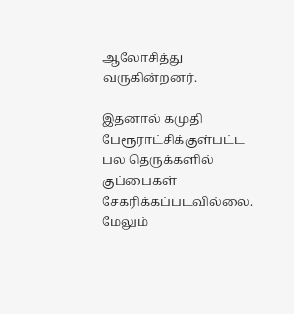ஆலோசித்து வருகின்றனர்.

இதனால் கமுதி பேரூராட்சிக்குள்பட்ட பல தெருக்களில் குப்பைகள் சேகரிக்கப்படவில்லை. மேலும்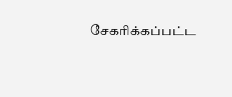சேகரிக்கப்பட்ட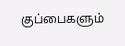குப்பைகளும்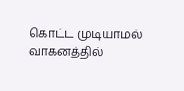கொட்ட முடியாமல் வாகனத்தில்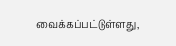வைக்கப்பட்டுள்ளது,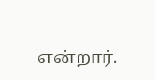என்றார்.